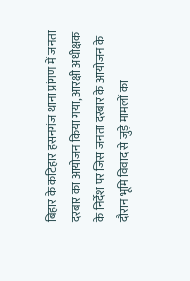बिहार के कटिहार हसनगंज थाना प्रांगण में जनता दरबार का आयोजन किया गया, आरक्षी अधीक्षक के निर्देश पर जिस जनता दरबार के आयोजन के दौरान भूमि विवाद से जुड़े मामलों का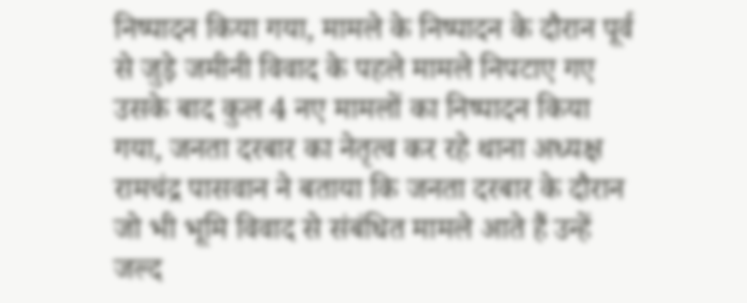निष्पादन किया गया, मामले के निष्पादन के दौरान पूर्व से जुड़े जमीनी विवाद के पहले मामले निपटाए गए उसके बाद कुल 4 नए मामलों का निष्पादन किया गया, जनता दरबार का नेतृत्व कर रहे थाना अध्यक्ष रामचंद्र पासवान ने बताया कि जनता दरबार के दौरान जो भी भूमि विवाद से संबंधित मामले आते हैं उन्हें जल्द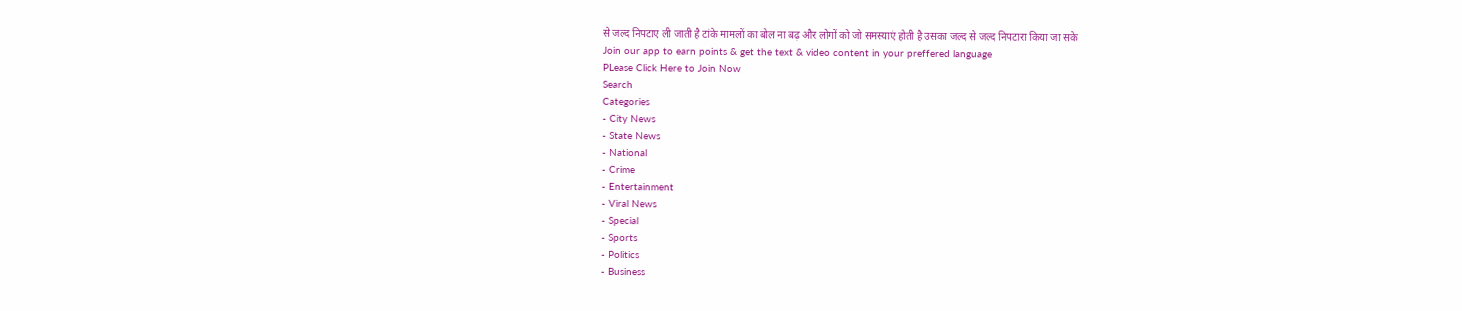से जल्द निपटाए ली जाती है टांके मामलों का बोल ना बढ़ और लोगों को जो समस्याएं होती है उसका जल्द से जल्द निपटारा किया जा सके
Join our app to earn points & get the text & video content in your preffered language
PLease Click Here to Join Now
Search
Categories
- City News
- State News
- National
- Crime
- Entertainment
- Viral News
- Special
- Sports
- Politics
- Business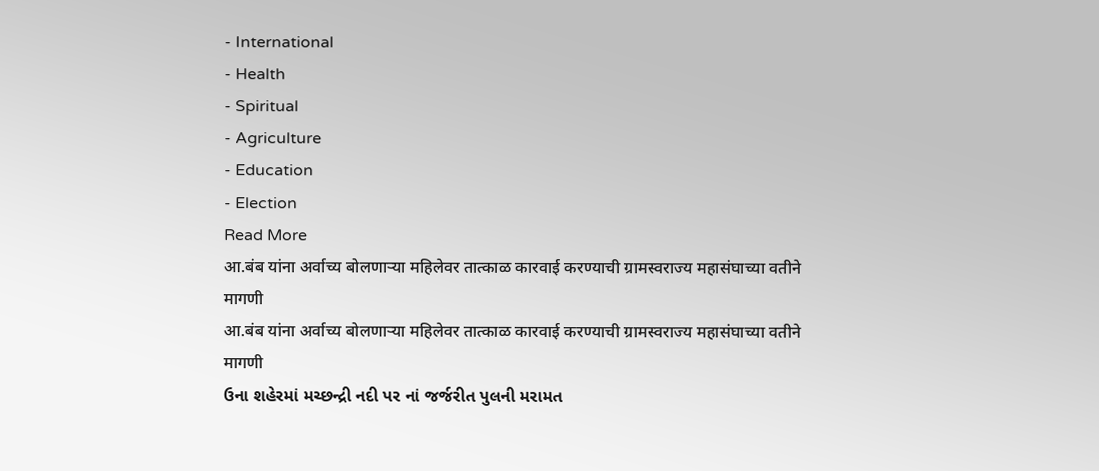- International
- Health
- Spiritual
- Agriculture
- Education
- Election
Read More
आ.बंब यांना अर्वाच्य बोलणाऱ्या महिलेवर तात्काळ कारवाई करण्याची ग्रामस्वराज्य महासंघाच्या वतीने मागणी
आ.बंब यांना अर्वाच्य बोलणाऱ्या महिलेवर तात्काळ कारवाई करण्याची ग्रामस्वराज्य महासंघाच्या वतीने मागणी
ઉના શહેરમાં મચ્છન્દ્રી નદી પર નાં જર્જરીત પુલની મરામત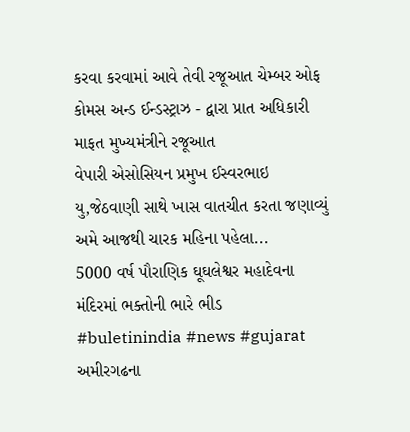કરવા કરવામાં આવે તેવી રજૂઆત ચેમ્બર ઓફ કોમસ અન્ડ ઈન્ડસ્ટ્રાઝ - દ્વારા પ્રાત અધિકારી માફત મુખ્યમંત્રીને રજૂઆત
વેપારી એસોસિયન પ્રમુખ ઈસ્વરભાઇ યુ,જેઠવાણી સાથે ખાસ વાતચીત કરતા જણાવ્યું અમે આજથી ચારક મહિના પહેલા...
5000 વર્ષ પૌરાણિક ઘૂઘલેશ્વર મહાદેવના મંદિરમાં ભક્તોની ભારે ભીડ
#buletinindia #news #gujarat
અમીરગઢના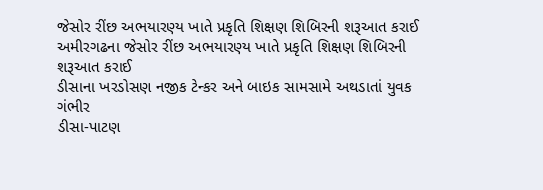જેસોર રીંછ અભયારણ્ય ખાતે પ્રકૃતિ શિક્ષણ શિબિરની શરૂઆત કરાઈ
અમીરગઢના જેસોર રીંછ અભયારણ્ય ખાતે પ્રકૃતિ શિક્ષણ શિબિરની શરૂઆત કરાઈ
ડીસાના ખરડોસણ નજીક ટેન્કર અને બાઇક સામસામે અથડાતાં યુવક ગંભીર
ડીસા-પાટણ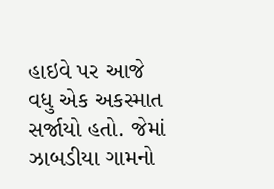હાઇવે પર આજે વધુ એક અકસ્માત સર્જાયો હતો. જેમાં ઝાબડીયા ગામનો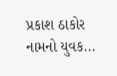પ્રકાશ ઠાકોર નામનો યુવક...